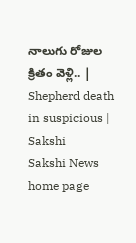నాలుగు రోజుల క్రితం వెళ్లి.. | Shepherd death in suspicious | Sakshi
Sakshi News home page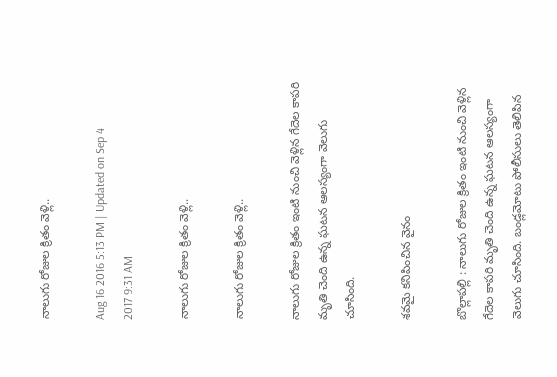నాలుగు రోజుల క్రితం వెళ్లి..

Aug 16 2016 5:13 PM | Updated on Sep 4 2017 9:31 AM

నాలుగు రోజుల క్రితం వెళ్లి..

నాలుగు రోజుల క్రితం వెళ్లి..

నాలుగు రోజుల క్రితం ఇంటి నుంచి వెళ్లిన గేదెల కాపరి మృతి చెంది ఉన్న ఘటన ఆలస్యంగా వెలుగు చూసింది.

శవమై కనిపించిన వైనం

బొల్లాపల్లి : నాలుగు రోజుల క్రితం ఇంటి నుంచి వెళ్లిన గేదెల కాపరి మృతి చెంది ఉన్న ఘటన ఆలస్యంగా వెలుగు చూసింది. బండ్లమోటు పోలీసులు తెలిపిన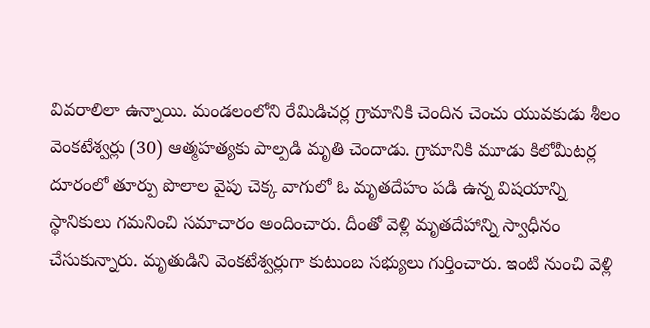వివరాలిలా ఉన్నాయి. మండలంలోని రేమిడిచర్ల గ్రామానికి చెందిన చెంచు యువకుడు శీలం వెంకటేశ్వర్లు (30) ఆత్మహత్యకు పాల్పడి మృతి చెందాడు. గ్రామానికి మూడు కిలోమీటర్ల దూరంలో తూర్పు పొలాల వైపు చెక్క వాగులో ఓ మృతదేహం పడి ఉన్న విషయాన్ని స్థానికులు గమనించి సమాచారం అందించారు. దీంతో వెళ్లి మృతదేహాన్ని స్వాధీనం చేసుకున్నారు. మృతుడిని వెంకటేశ్వర్లుగా కుటుంబ సభ్యులు గుర్తించారు. ఇంటి నుంచి వెళ్లి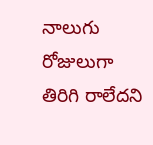నాలుగు రోజులుగా తిరిగి రాలేదని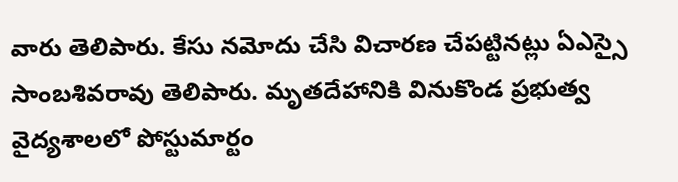వారు తెలిపారు. కేసు నమోదు చేసి విచారణ చేపట్టినట్లు ఏఎస్సై సాంబశివరావు తెలిపారు. మృతదేహానికి వినుకొండ ప్రభుత్వ వైద్యశాలలో పోస్టుమార్టం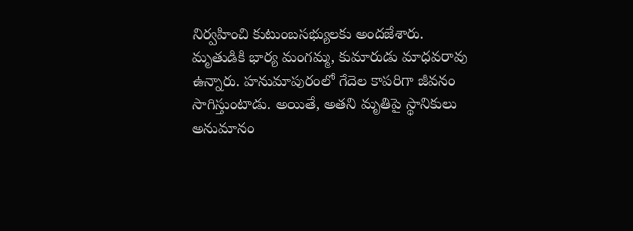నిర్వహించి కుటుంబసభ్యులకు అందజేశారు. మృతుడికి భార్య మంగమ్మ, కుమారుడు మాధవరావు ఉన్నారు. హనుమాపురంలో గేదెల కాపరిగా జీవనం సాగిస్తుంటాడు. అయితే, అతని మృతిపై స్థానికులు అనుమానం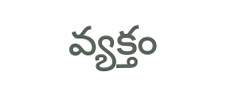వ్యక్తం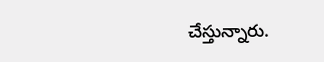చేస్తున్నారు.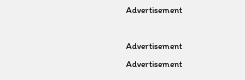Advertisement

Advertisement
Advertisement